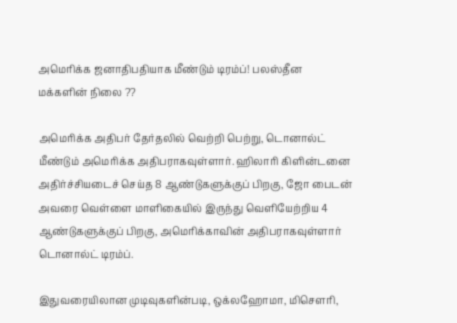அமெரிக்க ஜனாதிபதியாக மீண்டும் டிரம்ப்! பலஸ்தீன மக்களின் நிலை ??

அமெரிக்க அதிபர் தேர்தலில் வெற்றி பெற்று, டொனால்ட் மீண்டும் அமெரிக்க அதிபராகவுள்ளார். ஹிலாரி கிளின்டனை அதிர்ச்சியடைச் செய்த 8 ஆண்டுகளுக்குப் பிறகு, ஜோ பைடன் அவரை வெள்ளை மாளிகையில் இருந்து வெளியேற்றிய 4 ஆண்டுகளுக்குப் பிறகு, அமெரிக்காவின் அதிபராகவுள்ளார் டொனால்ட் டிரம்ப்.

இதுவரையிலான முடிவுகளின்படி, ஒக்லஹோமா, மிசௌரி,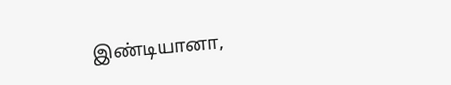இண்டியானா,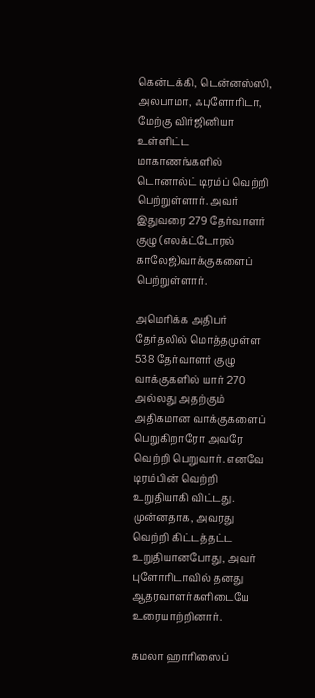கென்டக்கி, டென்னஸ்ஸி, அலபாமா, ஃபுளோரிடா, மேற்கு விர்ஜினியா உள்ளிட்ட மாகாணங்களில் டொனால்ட் டிரம்ப் வெற்றி பெற்றுள்ளார். அவர் இதுவரை 279 தேர்வாளர் குழு (எலக்ட்டோரல் காலேஜ்)வாக்குகளைப் பெற்றுள்ளார்.

அமெரிக்க அதிபர் தேர்தலில் மொத்தமுள்ள 538 தேர்வாளர் குழு வாக்குகளில் யார் 270 அல்லது அதற்கும் அதிகமான வாக்குகளைப் பெறுகிறாரோ அவரே வெற்றி பெறுவார். எனவே டிரம்பின் வெற்றி உறுதியாகி விட்டது. முன்னதாக, அவரது வெற்றி கிட்டத்தட்ட உறுதியானபோது, அவர் புளோரிடாவில் தனது ஆதரவாளர்களிடையே உரையாற்றினார்.

கமலா ஹாரிஸைப்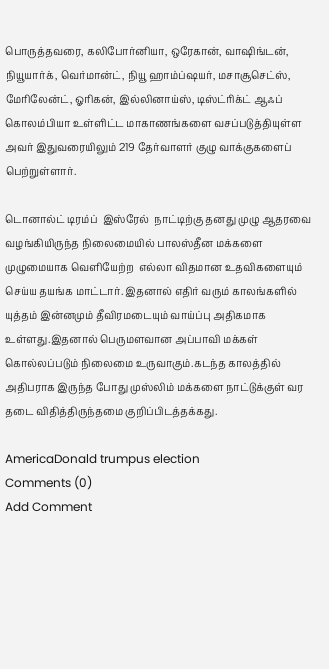பொருத்தவரை, கலிபோர்னியா, ஒரேகான், வாஷிங்டன், நியூயார்க், வெர்மான்ட், நியூ ஹாம்ப்ஷயர், மசாசூசெட்ஸ், மேரிலேன்ட், ஓரிகன், இல்லினாய்ஸ், டிஸ்ட்ரிக்ட் ஆஃப் கொலம்பியா உள்ளிட்ட மாகாணங்களை வசப்படுத்தியுள்ள அவர் இதுவரையிலும் 219 தேர்வாளர் குழு வாக்குகளைப் பெற்றுள்ளார்.

டொனால்ட் டிரம்ப்  இஸ்ரேல்  நாட்டிற்கு தனது முழு ஆதரவை வழங்கியிருந்த நிலைமையில் பாலஸ்தீன மக்களை முழுமையாக வெளியேற்ற  எல்லா விதமான உதவிகளையும் செய்ய தயங்க மாட்டார். இதனால் எதிர் வரும் காலங்களில் யுத்தம் இன்னமும் தீவிரமடையும் வாய்ப்பு அதிகமாக உள்ளது.இதனால் பெருமளவான அப்பாவி மக்கள் கொல்லப்படும் நிலைமை உருவாகும்.கடந்த காலத்தில் அதிபராக இருந்த போது முஸ்லிம் மக்களை நாட்டுக்குள் வர தடை விதித்திருந்தமை குறிப்பிடத்தக்கது.

AmericaDonald trumpus election
Comments (0)
Add Comment